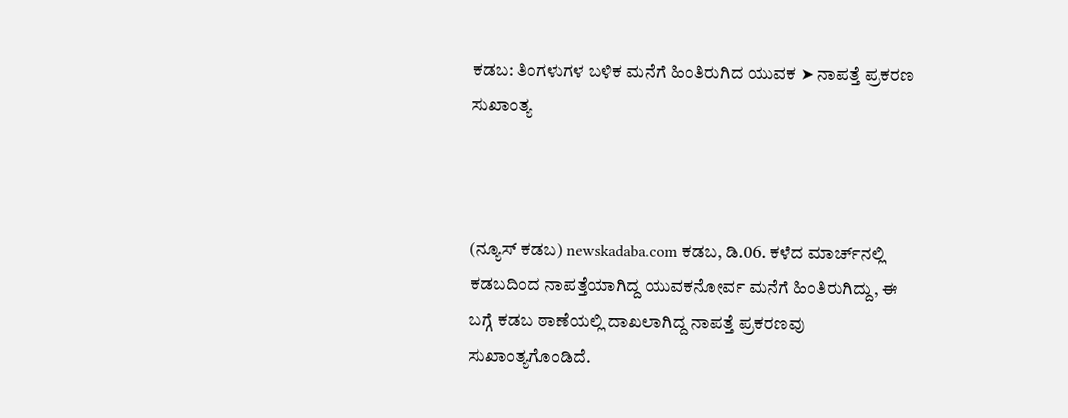ಕಡಬ: ತಿಂಗಳುಗಳ ಬಳಿಕ ಮನೆಗೆ ಹಿಂತಿರುಗಿದ ಯುವಕ ➤ ನಾಪತ್ತೆ ಪ್ರಕರಣ ಸುಖಾಂತ್ಯ



(ನ್ಯೂಸ್ ಕಡಬ) newskadaba.com ಕಡಬ, ಡಿ.06. ಕಳೆದ ಮಾರ್ಚ್‌ನಲ್ಲಿ ಕಡಬದಿಂದ ನಾಪತ್ತೆಯಾಗಿದ್ದ ಯುವಕನೋರ್ವ ಮನೆಗೆ ಹಿಂತಿರುಗಿದ್ದು, ಈ ಬಗ್ಗೆ ಕಡಬ ಠಾಣೆಯಲ್ಲಿ ದಾಖಲಾಗಿದ್ದ ನಾಪತ್ತೆ ಪ್ರಕರಣವು ಸುಖಾಂತ್ಯಗೊಂಡಿದೆ.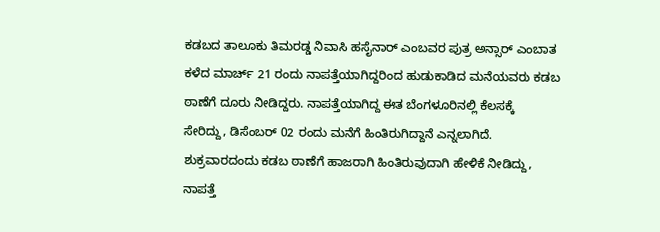ಕಡಬದ ತಾಲೂಕು ತಿಮರಡ್ಡ ನಿವಾಸಿ ಹಸೈನಾರ್ ಎಂಬವರ ಪುತ್ರ ಅನ್ಸಾರ್ ಎಂಬಾತ ಕಳೆದ ಮಾರ್ಚ್ 21 ರಂದು ನಾಪತ್ತೆಯಾಗಿದ್ದರಿಂದ ಹುಡುಕಾಡಿದ ಮನೆಯವರು ಕಡಬ ಠಾಣೆಗೆ ದೂರು ನೀಡಿದ್ದರು. ನಾಪತ್ತೆಯಾಗಿದ್ದ ಈತ ಬೆಂಗಳೂರಿನಲ್ಲಿ ಕೆಲಸಕ್ಕೆ‌ ಸೇರಿದ್ದು, ಡಿಸೆಂಬರ್ 02 ರಂದು ಮನೆಗೆ ಹಿಂತಿರುಗಿದ್ದಾನೆ ಎನ್ನಲಾಗಿದೆ. ಶುಕ್ರವಾರದಂದು ಕಡಬ ಠಾಣೆಗೆ ಹಾಜರಾಗಿ ಹಿಂತಿರುವುದಾಗಿ ಹೇಳಿಕೆ ನೀಡಿದ್ದು, ನಾಪತ್ತೆ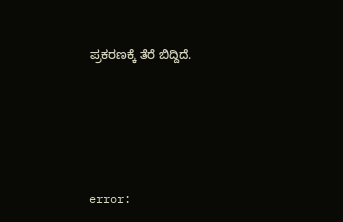ಪ್ರಕರಣಕ್ಕೆ ತೆರೆ ಬಿದ್ದಿದೆ.






error: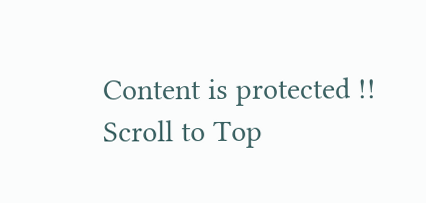Content is protected !!
Scroll to Top